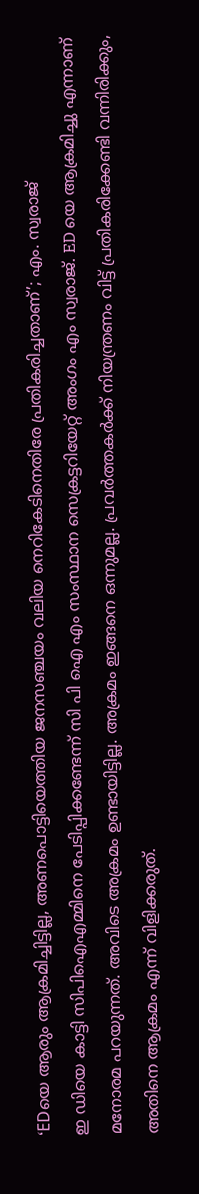‘EDയെ ആരും ആക്രമിച്ചിട്ടില്ല, അണപൊട്ടിയെത്തിയ ജനസഞ്ചയം വലിയ നെറികേടിനെതിരേ പ്രതികരിച്ചതാണ്’; എം. സ്വരാജ്
ഇ ഡിയെ കാട്ടി സിപിഐഎമ്മിനെ പേടിപ്പിക്കണ്ടേന്ന് സി പി ഐ എം സംസ്ഥാന സെക്രട്ടറിയേറ്റ് അംഗം എം സ്വരാജ്. ED യെ ആക്രമിച്ചു എന്നാണ് മനോരമ പറയുന്നത്. അവിടെ അക്രമം ഉണ്ടായിട്ടില്ല. അക്രമം ഇങ്ങനെ ഒന്നുമല്ല. പ്രവർത്തകർക്ക് നിയന്ത്രണം വിട്ട് പ്രതികരിക്കേണ്ടി വന്നിരിക്കും, അതിനെ ആക്രമം എന്ന് വിളിക്കരുത്.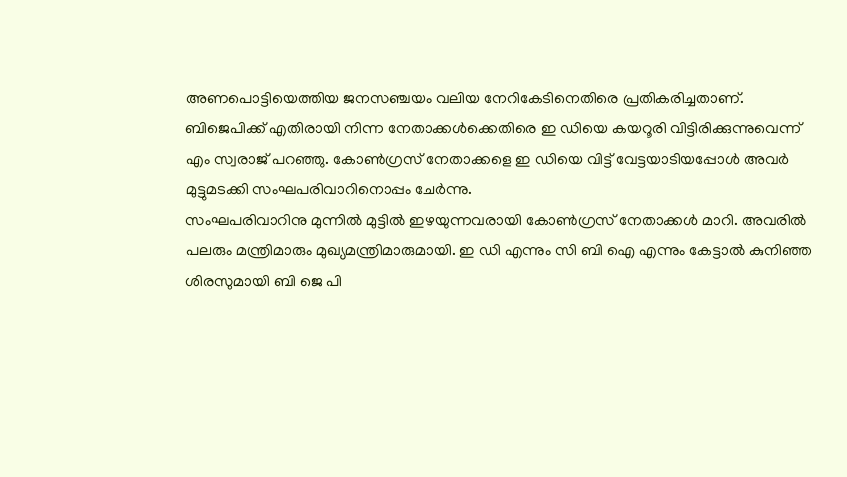അണപൊട്ടിയെത്തിയ ജനസഞ്ചയം വലിയ നേറികേടിനെതിരെ പ്രതികരിച്ചതാണ്.
ബിജെപിക്ക് എതിരായി നിന്ന നേതാക്കൾക്കെതിരെ ഇ ഡിയെ കയറൂരി വിട്ടിരിക്കുന്നുവെന്ന് എം സ്വരാജ് പറഞ്ഞു. കോൺഗ്രസ് നേതാക്കളെ ഇ ഡിയെ വിട്ട് വേട്ടയാടിയപ്പോൾ അവർ മുട്ടുമടക്കി സംഘപരിവാറിനൊപ്പം ചേർന്നു.
സംഘപരിവാറിനു മുന്നിൽ മുട്ടിൽ ഇഴയുന്നവരായി കോൺഗ്രസ് നേതാക്കൾ മാറി. അവരിൽ പലരും മന്ത്രിമാരും മുഖ്യമന്ത്രിമാരുമായി. ഇ ഡി എന്നും സി ബി ഐ എന്നും കേട്ടാൽ കുനിഞ്ഞ ശിരസുമായി ബി ജെ പി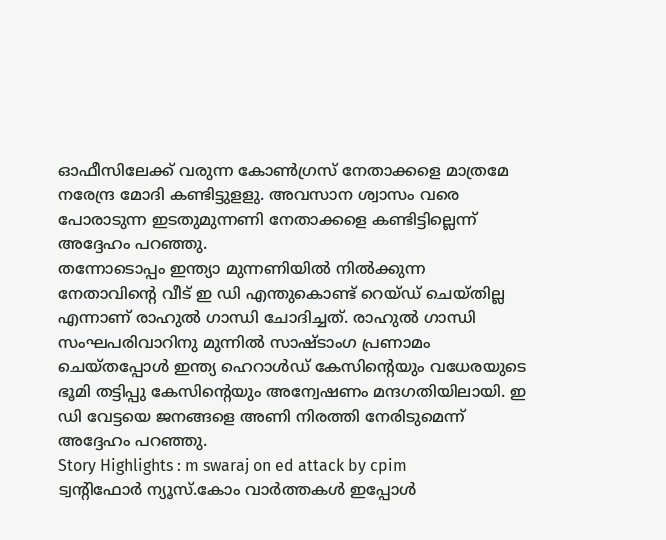ഓഫീസിലേക്ക് വരുന്ന കോൺഗ്രസ് നേതാക്കളെ മാത്രമേ നരേന്ദ്ര മോദി കണ്ടിട്ടുളളു. അവസാന ശ്വാസം വരെ പോരാടുന്ന ഇടതുമുന്നണി നേതാക്കളെ കണ്ടിട്ടില്ലെന്ന് അദ്ദേഹം പറഞ്ഞു.
തന്നോടൊപ്പം ഇന്ത്യാ മുന്നണിയിൽ നിൽക്കുന്ന നേതാവിൻ്റെ വീട് ഇ ഡി എന്തുകൊണ്ട് റെയ്ഡ് ചെയ്തില്ല എന്നാണ് രാഹുൽ ഗാന്ധി ചോദിച്ചത്. രാഹുൽ ഗാന്ധി സംഘപരിവാറിനു മുന്നിൽ സാഷ്ടാംഗ പ്രണാമം ചെയ്തപ്പോൾ ഇന്ത്യ ഹെറാൾഡ് കേസിൻ്റെയും വധേരയുടെ ഭൂമി തട്ടിപ്പു കേസിൻ്റെയും അന്വേഷണം മന്ദഗതിയിലായി. ഇ ഡി വേട്ടയെ ജനങ്ങളെ അണി നിരത്തി നേരിടുമെന്ന് അദ്ദേഹം പറഞ്ഞു.
Story Highlights : m swaraj on ed attack by cpim
ട്വന്റിഫോർ ന്യൂസ്.കോം വാർത്തകൾ ഇപ്പോൾ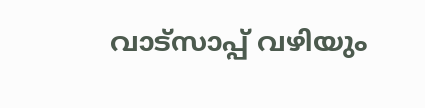വാട്സാപ്പ് വഴിയും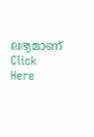ലഭ്യമാണ് Click Here